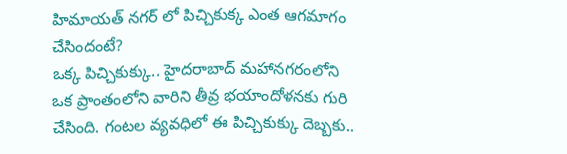హిమాయత్ నగర్ లో పిచ్చికుక్క ఎంత ఆగమాగం చేసిందంటే?
ఒక్క పిచ్చికుక్కు.. హైదరాబాద్ మహానగరంలోని ఒక ప్రాంతంలోని వారిని తీవ్ర భయాందోళనకు గురి చేసింది. గంటల వ్యవధిలో ఈ పిచ్చికుక్కు దెబ్బకు..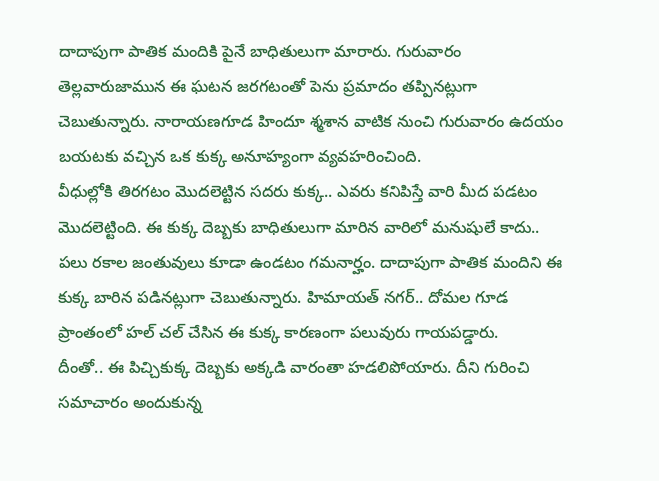దాదాపుగా పాతిక మందికి పైనే బాధితులుగా మారారు. గురువారం తెల్లవారుజామున ఈ ఘటన జరగటంతో పెను ప్రమాదం తప్పినట్లుగా చెబుతున్నారు. నారాయణగూడ హిందూ శ్మశాన వాటిక నుంచి గురువారం ఉదయం బయటకు వచ్చిన ఒక కుక్క అనూహ్యంగా వ్యవహరించింది.
వీధుల్లోకి తిరగటం మొదలెట్టిన సదరు కుక్క.. ఎవరు కనిపిస్తే వారి మీద పడటం మొదలెట్టింది. ఈ కుక్క దెబ్బకు బాధితులుగా మారిన వారిలో మనుషులే కాదు.. పలు రకాల జంతువులు కూడా ఉండటం గమనార్హం. దాదాపుగా పాతిక మందిని ఈ కుక్క బారిన పడినట్లుగా చెబుతున్నారు. హిమాయత్ నగర్.. దోమల గూడ ప్రాంతంలో హల్ చల్ చేసిన ఈ కుక్క కారణంగా పలువురు గాయపడ్డారు.
దీంతో.. ఈ పిచ్చికుక్క దెబ్బకు అక్కడి వారంతా హడలిపోయారు. దీని గురించి సమాచారం అందుకున్న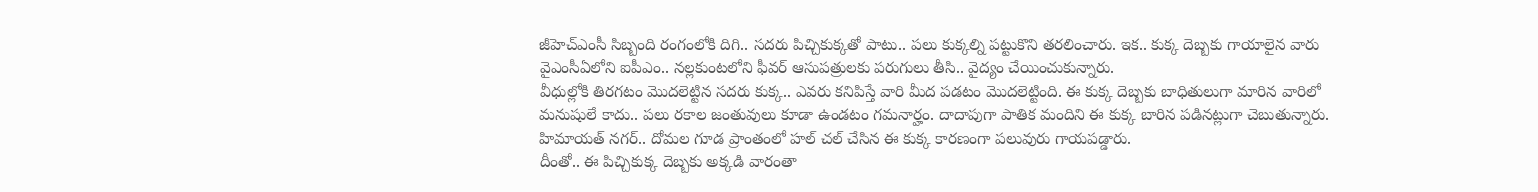జీహెచ్ఎంసీ సిబ్బంది రంగంలోకి దిగి.. సదరు పిచ్చికుక్కతో పాటు.. పలు కుక్కల్ని పట్టుకొని తరలించారు. ఇక.. కుక్క దెబ్బకు గాయాలైన వారు వైఎంసీఏలోని ఐపీఎం.. నల్లకుంటలోని ఫీవర్ ఆసుపత్రులకు పరుగులు తీసి.. వైద్యం చేయించుకున్నారు.
వీధుల్లోకి తిరగటం మొదలెట్టిన సదరు కుక్క.. ఎవరు కనిపిస్తే వారి మీద పడటం మొదలెట్టింది. ఈ కుక్క దెబ్బకు బాధితులుగా మారిన వారిలో మనుషులే కాదు.. పలు రకాల జంతువులు కూడా ఉండటం గమనార్హం. దాదాపుగా పాతిక మందిని ఈ కుక్క బారిన పడినట్లుగా చెబుతున్నారు. హిమాయత్ నగర్.. దోమల గూడ ప్రాంతంలో హల్ చల్ చేసిన ఈ కుక్క కారణంగా పలువురు గాయపడ్డారు.
దీంతో.. ఈ పిచ్చికుక్క దెబ్బకు అక్కడి వారంతా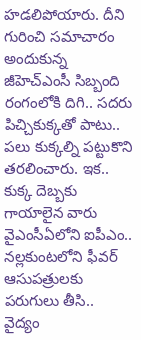హడలిపోయారు. దీని గురించి సమాచారం అందుకున్న జీహెచ్ఎంసీ సిబ్బంది రంగంలోకి దిగి.. సదరు పిచ్చికుక్కతో పాటు.. పలు కుక్కల్ని పట్టుకొని తరలించారు. ఇక.. కుక్క దెబ్బకు గాయాలైన వారు వైఎంసీఏలోని ఐపీఎం.. నల్లకుంటలోని ఫీవర్ ఆసుపత్రులకు పరుగులు తీసి.. వైద్యం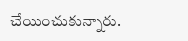చేయించుకున్నారు.